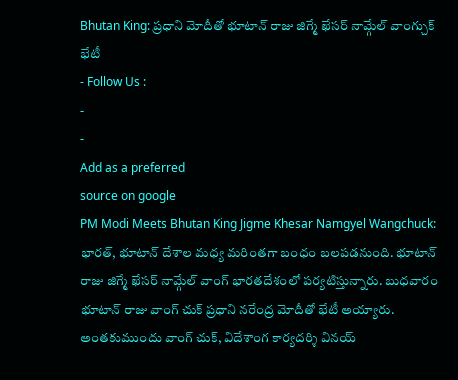Bhutan King: ప్రధాని మోదీతో భూటాన్ రాజు జిగ్మే ఖేసర్ నామ్గేల్ వాంగ్చుక్ భేటీ
- Follow Us :
-
-
Add as a preferred
source on google
PM Modi Meets Bhutan King Jigme Khesar Namgyel Wangchuck: భారత్, భూటాన్ దేశాల మధ్య మరింతగా బంధం బలపడనుంది. భూటాన్ రాజు జిగ్మే ఖేసర్ నామ్గేల్ వాంగ్ భారతదేశంలో పర్యటిస్తున్నారు. బుధవారం భూటాన్ రాజు వాంగ్ చుక్ ప్రధాని నరేంద్ర మోదీతో భేటీ అయ్యారు. అంతకుముందు వాంగ్ చుక్, విదేశాంగ కార్యదర్శి వినయ్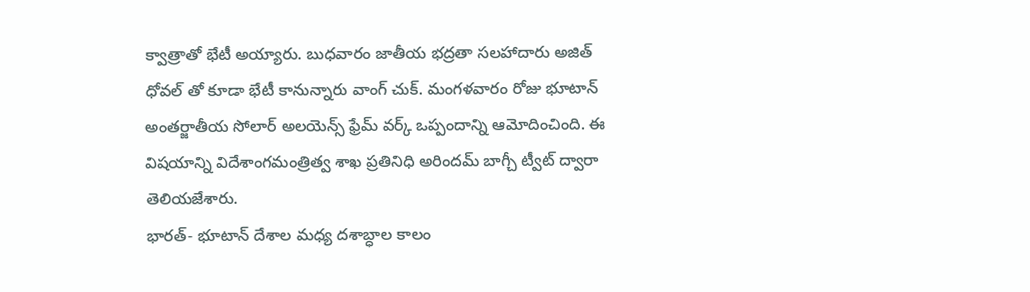క్వాత్రాతో భేటీ అయ్యారు. బుధవారం జాతీయ భద్రతా సలహాదారు అజిత్ ధోవల్ తో కూడా భేటీ కానున్నారు వాంగ్ చుక్. మంగళవారం రోజు భూటాన్ అంతర్జాతీయ సోలార్ అలయెన్స్ ఫ్రేమ్ వర్క్ ఒప్పందాన్ని ఆమోదించింది. ఈ విషయాన్ని విదేశాంగమంత్రిత్వ శాఖ ప్రతినిధి అరిందమ్ బాగ్చీ ట్వీట్ ద్వారా తెలియజేశారు.
భారత్- భూటాన్ దేశాల మధ్య దశాబ్ధాల కాలం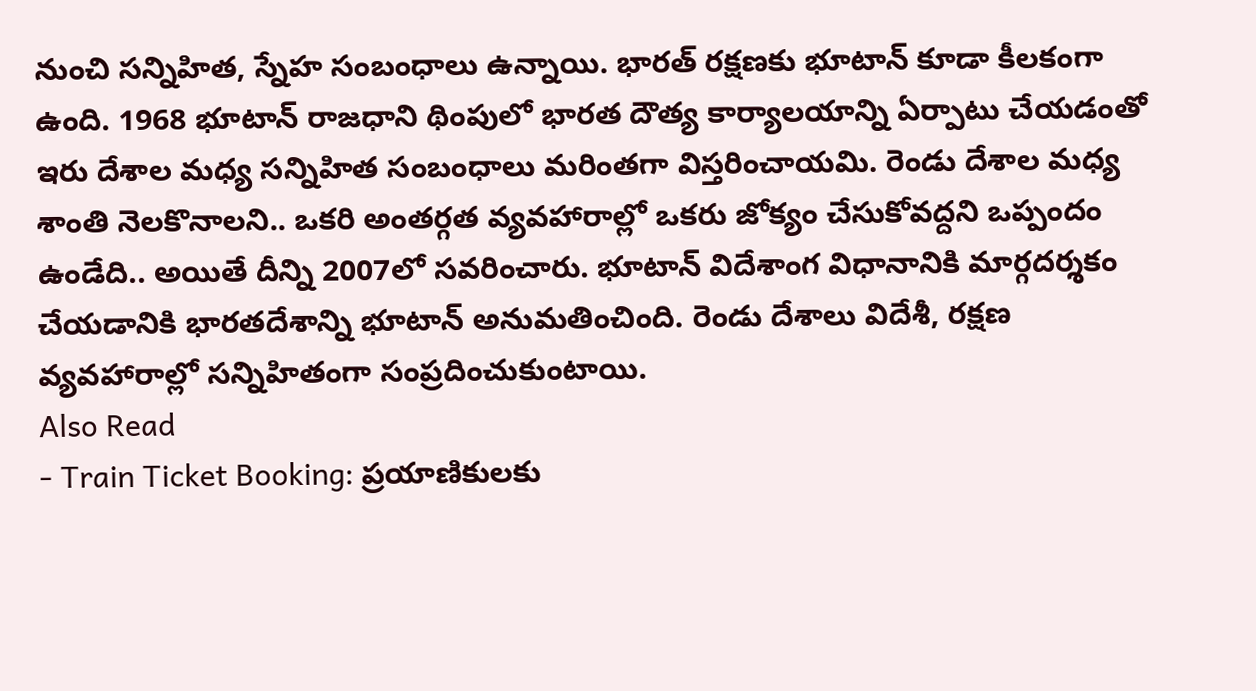నుంచి సన్నిహిత, స్నేహ సంబంధాలు ఉన్నాయి. భారత్ రక్షణకు భూటాన్ కూడా కీలకంగా ఉంది. 1968 భూటాన్ రాజధాని థింపులో భారత దౌత్య కార్యాలయాన్ని ఏర్పాటు చేయడంతో ఇరు దేశాల మధ్య సన్నిహిత సంబంధాలు మరింతగా విస్తరించాయమి. రెండు దేశాల మధ్య శాంతి నెలకొనాలని.. ఒకరి అంతర్గత వ్యవహారాల్లో ఒకరు జోక్యం చేసుకోవద్దని ఒప్పందం ఉండేది.. అయితే దీన్ని 2007లో సవరించారు. భూటాన్ విదేశాంగ విధానానికి మార్గదర్శకం చేయడానికి భారతదేశాన్ని భూటాన్ అనుమతించింది. రెండు దేశాలు విదేశీ, రక్షణ వ్యవహారాల్లో సన్నిహితంగా సంప్రదించుకుంటాయి.
Also Read
- Train Ticket Booking: ప్రయాణికులకు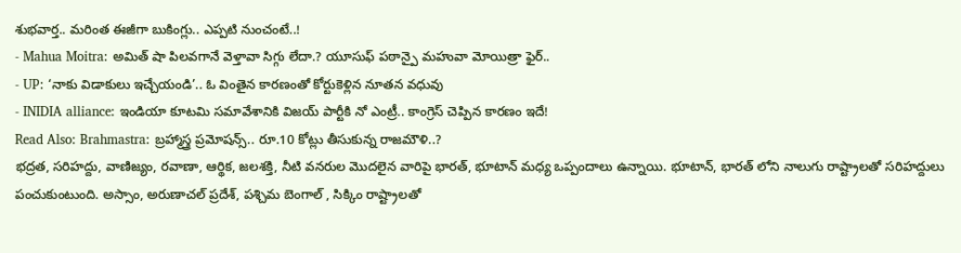శుభవార్త.. మరింత ఈజీగా బుకింగ్లు.. ఎప్పటి నుంచంటే..!
- Mahua Moitra: అమిత్ షా పిలవగానే వెళ్తావా సిగ్గు లేదా.? యూసుఫ్ పఠాన్పై మహువా మోయిత్రా ఫైర్..
- UP: ‘నాకు విడాకులు ఇచ్చేయండి’.. ఓ వింతైన కారణంతో కోర్టుకెళ్లిన నూతన వధువు
- INIDIA alliance: ఇండియా కూటమి సమావేశానికి విజయ్ పార్టీకి నో ఎంట్రీ.. కాంగ్రెస్ చెప్పిన కారణం ఇదే!
Read Also: Brahmastra: బ్రహ్మాస్త్ర ప్రమోషన్స్.. రూ.10 కోట్లు తీసుకున్న రాజమౌళి..?
భద్రత, సరిహద్దు, వాణిజ్యం, రవాణా, ఆర్థిక, జలశక్తి, నీటి వనరుల మొదలైన వారిపై భారత్, భూటాన్ మధ్య ఒప్పందాలు ఉన్నాయి. భూటాన్, భారత్ లోని నాలుగు రాష్ట్రాలతో సరిహద్దులు పంచుకుంటుంది. అస్సాం, అరుణాచల్ ప్రదేశ్, పశ్చిమ బెంగాల్ , సిక్కిం రాష్ట్రాలతో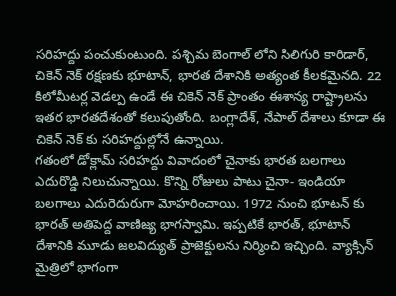సరిహద్దు పంచుకుంటుంది. పశ్చిమ బెంగాల్ లోని సిలిగురి కారిడార్, చికెన్ నెక్ రక్షణకు భూటాన్, భారత దేశానికి అత్యంత కీలకమైనది. 22 కిలోమీటర్ల వెడల్ప ఉండే ఈ చికెన్ నెక్ ప్రాంతం ఈశాన్య రాష్ట్రాలను ఇతర భారతదేశంతో కలుపుతోంది. బంగ్లాదేశ్, నేపాల్ దేశాలు కూడా ఈ చికెన్ నెక్ కు సరిహద్దుల్లోనే ఉన్నాయి.
గతంలో డోక్లామ్ సరిహద్దు వివాదంలో చైనాకు భారత బలగాలు ఎదురొడ్డి నిలుచున్నాయి. కొన్ని రోజులు పాటు చైనా- ఇండియా బలగాలు ఎదురెదురుగా మోహరించాయి. 1972 నుంచి భూటన్ కు భారత్ అతిపెద్ద వాణిజ్య భాగస్వామి. ఇప్పటికే భారత్, భూటాన్ దేశానికి మూడు జలవిద్యుత్ ప్రాజెక్టులను నిర్మించి ఇచ్చింది. వ్యాక్సిన్ మైత్రిలో భాగంగా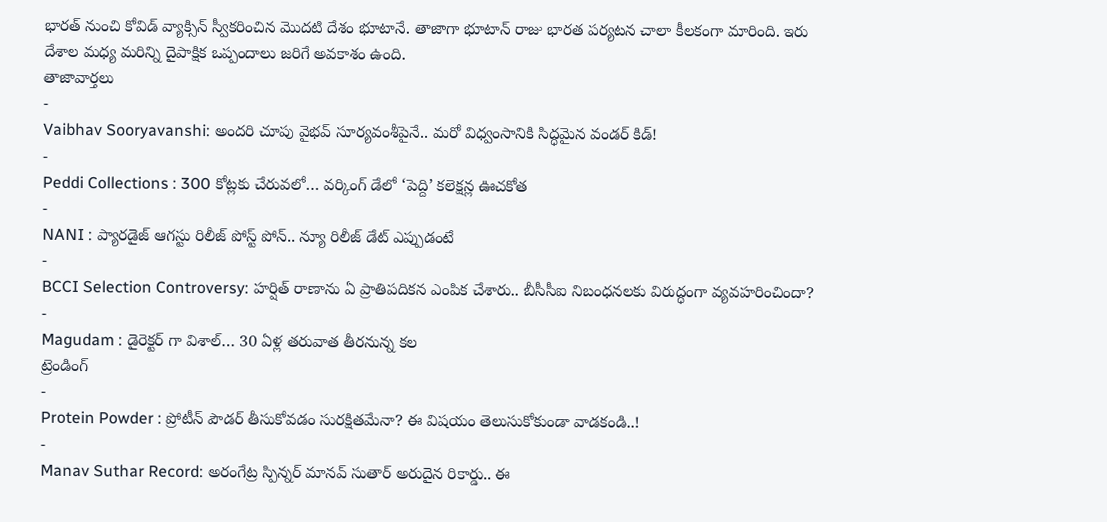భారత్ నుంచి కోవిడ్ వ్యాక్సిన్ స్వీకరించిన మొదటి దేశం భూటానే. తాజాగా భూటాన్ రాజు భారత పర్యటన చాలా కీలకంగా మారింది. ఇరు దేశాల మధ్య మరిన్ని దైపాక్షిక ఒప్పందాలు జరిగే అవకాశం ఉంది.
తాజావార్తలు
-
Vaibhav Sooryavanshi: అందరి చూపు వైభవ్ సూర్యవంశీపైనే.. మరో విధ్వంసానికి సిద్ధమైన వండర్ కిడ్!
-
Peddi Collections : 300 కోట్లకు చేరువలో… వర్కింగ్ డేలో ‘పెద్ది’ కలెక్షన్ల ఊచకోత
-
NANI : ప్యారడైజ్ ఆగస్టు రిలీజ్ పోస్ట్ పోన్.. న్యూ రిలీజ్ డేట్ ఎప్పుడంటే
-
BCCI Selection Controversy: హర్షిత్ రాణాను ఏ ప్రాతిపదికన ఎంపిక చేశారు.. బీసీసీఐ నిబంధనలకు విరుద్ధంగా వ్యవహరించిందా?
-
Magudam : డైరెక్టర్ గా విశాల్… 30 ఏళ్ల తరువాత తీరనున్న కల
ట్రెండింగ్
-
Protein Powder : ప్రోటీన్ పౌడర్ తీసుకోవడం సురక్షితమేనా? ఈ విషయం తెలుసుకోకుండా వాడకండి..!
-
Manav Suthar Record: అరంగేట్ర స్పిన్నర్ మానవ్ సుతార్ అరుదైన రికార్డు.. ఈ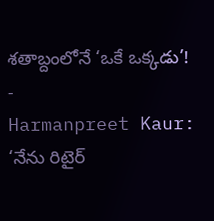శతాబ్దంలోనే ‘ఒకే ఒక్కడు’!
-
Harmanpreet Kaur: ‘నేను రిటైర్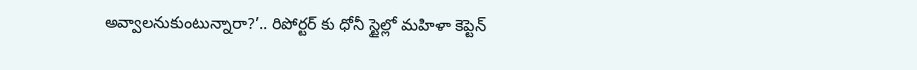అవ్వాలనుకుంటున్నారా?’.. రిపోర్టర్ కు ధోనీ స్టైల్లో మహిళా కెప్టెన్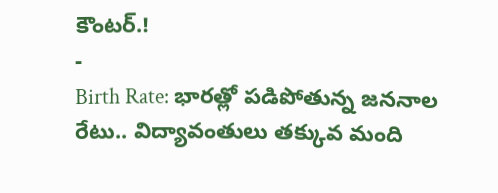కౌంటర్.!
-
Birth Rate: భారత్లో పడిపోతున్న జననాల రేటు.. విద్యావంతులు తక్కువ మంది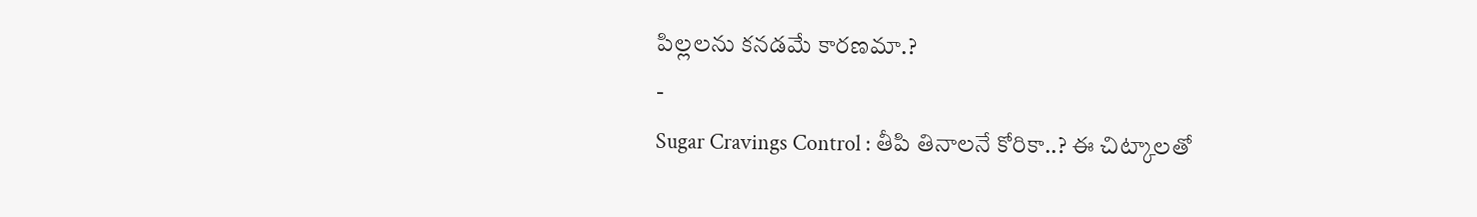పిల్లలను కనడమే కారణమా.?
-
Sugar Cravings Control : తీపి తినాలనే కోరికా..? ఈ చిట్కాలతో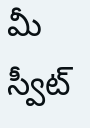మీ స్వీట్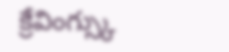క్రేవింగ్స్కు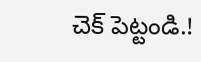చెక్ పెట్టండి.!